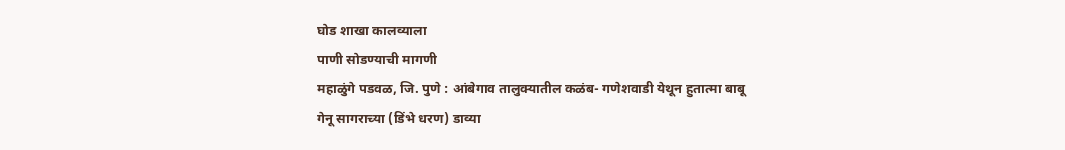घोड शाखा कालव्याला
पाणी सोडण्याची मागणी
महाळुंगे पडवळ, जि. पुणे : आंबेगाव तालुक्यातील कळंब- गणेशवाडी येथून हुतात्मा बाबू गेनू सागराच्या (डिंभे धरण) डाव्या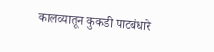कालव्यातून कुकडी पाटबंधारे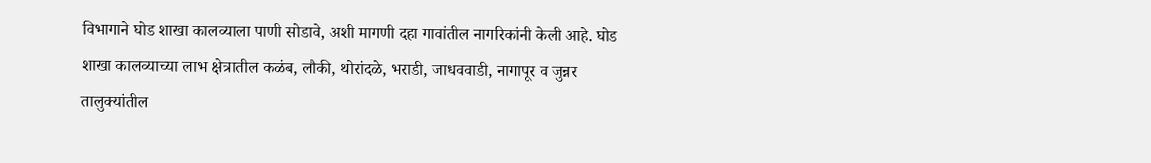विभागाने घोड शाखा कालव्याला पाणी सोडावे, अशी मागणी दहा गावांतील नागरिकांनी केली आहे. घोड शाखा कालव्याच्या लाभ क्षेत्रातील कळंब, लौकी, थोरांदळे, भराडी, जाधववाडी, नागापूर व जुन्नर तालुक्यांतील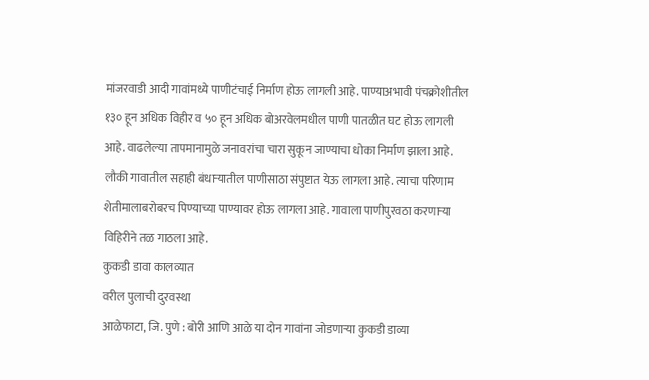मांजरवाडी आदी गावांमध्ये पाणीटंचाई निर्माण होऊ लागली आहे. पाण्याअभावी पंचक्रोशीतील १३० हून अधिक विहीर व ५० हून अधिक बोअरवेलमधील पाणी पातळीत घट होऊ लागली आहे. वाढलेल्या तापमानामुळे जनावरांचा चारा सुकून जाण्याचा धोका निर्माण झाला आहे. लौकी गावातील सहाही बंधाऱ्यातील पाणीसाठा संपुष्टात येऊ लागला आहे. त्याचा परिणाम शेतीमालाबरोबरच पिण्याच्या पाण्यावर होऊ लागला आहे. गावाला पाणीपुरवठा करणाऱ्या विहिरीने तळ गाठला आहे.
कुकडी डावा कालव्यात
वरील पुलाची दुरवस्था
आळेफाटा, जि. पुणे : बोरी आणि आळे या दोन गावांना जोडणाऱ्या कुकडी डाव्या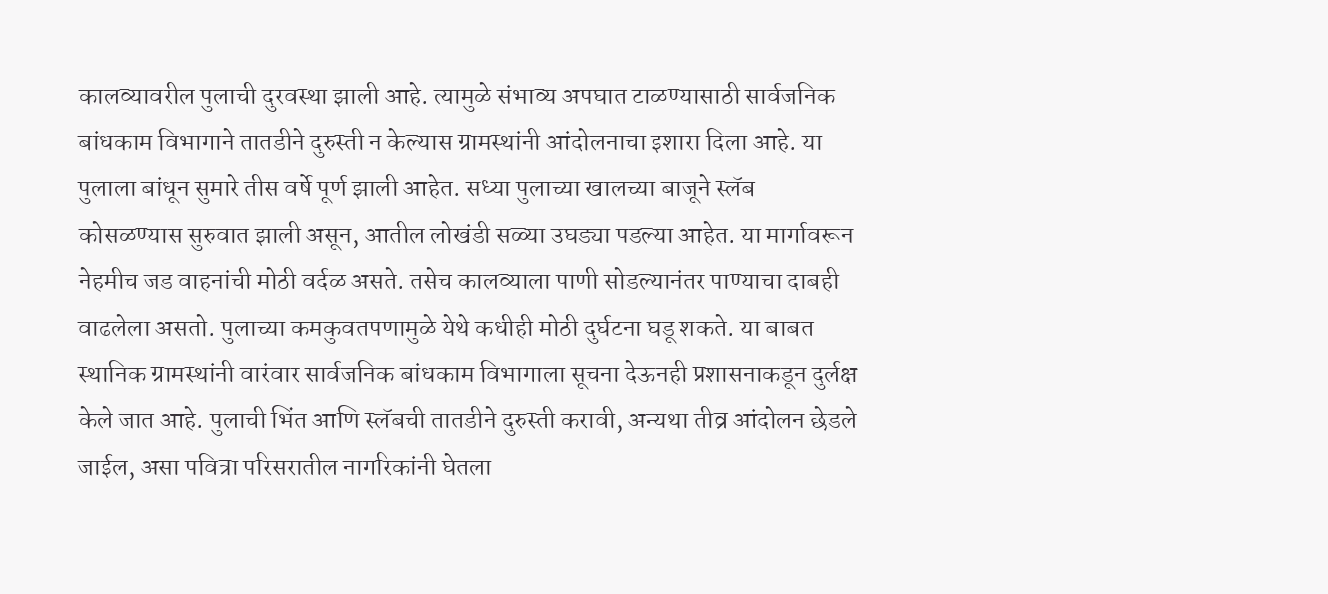कालव्यावरील पुलाची दुरवस्था झाली आहे. त्यामुळे संभाव्य अपघात टाळण्यासाठी सार्वजनिक बांधकाम विभागाने तातडीने दुरुस्ती न केल्यास ग्रामस्थांनी आंदोलनाचा इशारा दिला आहे. या पुलाला बांधून सुमारे तीस वर्षे पूर्ण झाली आहेत. सध्या पुलाच्या खालच्या बाजूने स्लॅब कोसळण्यास सुरुवात झाली असून, आतील लोखंडी सळ्या उघड्या पडल्या आहेत. या मार्गावरून नेहमीच जड वाहनांची मोठी वर्दळ असते. तसेच कालव्याला पाणी सोडल्यानंतर पाण्याचा दाबही वाढलेला असतो. पुलाच्या कमकुवतपणामुळे येथे कधीही मोठी दुर्घटना घडू शकते. या बाबत स्थानिक ग्रामस्थांनी वारंवार सार्वजनिक बांधकाम विभागाला सूचना देऊनही प्रशासनाकडून दुर्लक्ष केले जात आहे. पुलाची भिंत आणि स्लॅबची तातडीने दुरुस्ती करावी, अन्यथा तीव्र आंदोलन छेडले जाईल, असा पवित्रा परिसरातील नागरिकांनी घेतला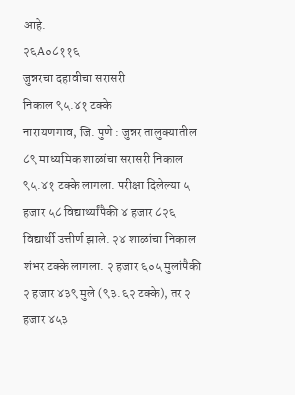आहे.
२६A०८११६
जुन्नरचा दहावीचा सरासरी
निकाल ९५.४१ टक्के
नारायणगाव, जि. पुणे : जुन्नर तालुक्यातील ८९ माध्यमिक शाळांचा सरासरी निकाल ९५.४१ टक्के लागला. परीक्षा दिलेल्या ५ हजार ५८ विद्यार्थ्यांपैकी ४ हजार ८२६ विद्यार्थी उत्तीर्ण झाले. २४ शाळांचा निकाल शंभर टक्के लागला. २ हजार ६०५ मुलांपैकी २ हजार ४३९ मुले (९३.६२ टक्के), तर २ हजार ४५३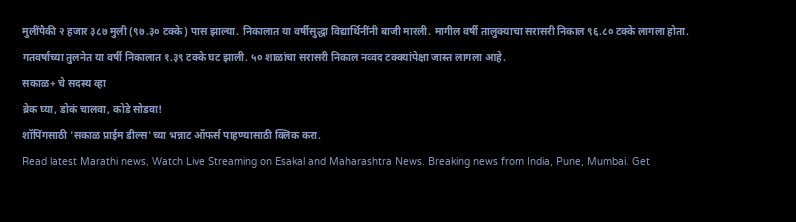मुलींपैकी २ हजार ३८७ मुली (९७.३० टक्के) पास झाल्या. निकालात या वर्षीसुद्धा विद्यार्थिनींनी बाजी मारली. मागील वर्षी तालुक्याचा सरासरी निकाल ९६.८० टक्के लागला होता. गतवर्षाच्या तुलनेत या वर्षी निकालात १.३९ टक्के घट झाली. ५० शाळांचा सरासरी निकाल नव्वद टक्क्यांपेक्षा जास्त लागला आहे.
सकाळ+ चे सदस्य व्हा
ब्रेक घ्या, डोकं चालवा, कोडे सोडवा!
शॉपिंगसाठी 'सकाळ प्राईम डील्स'च्या भन्नाट ऑफर्स पाहण्यासाठी क्लिक करा.
Read latest Marathi news, Watch Live Streaming on Esakal and Maharashtra News. Breaking news from India, Pune, Mumbai. Get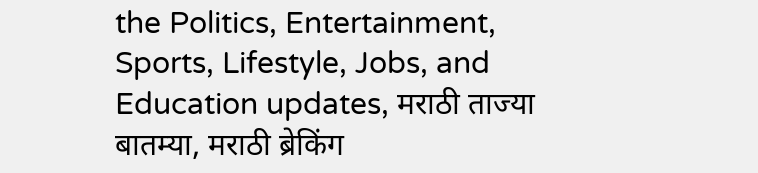the Politics, Entertainment, Sports, Lifestyle, Jobs, and Education updates, मराठी ताज्या बातम्या, मराठी ब्रेकिंग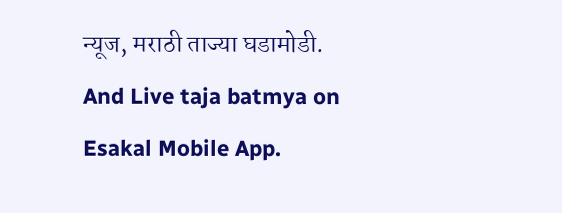न्यूज, मराठी ताज्या घडामोडी. And Live taja batmya on Esakal Mobile App.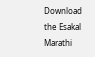Download the Esakal Marathi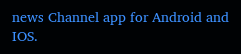news Channel app for Android and IOS.